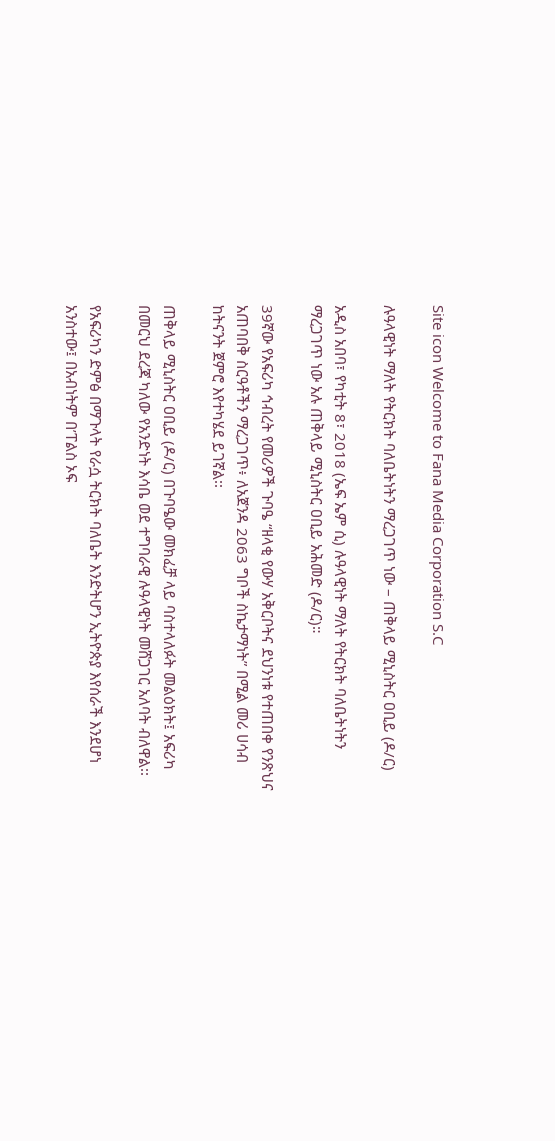Site icon Welcome to Fana Media Corporation S.C

ሉዓላዊነት ማለት የትርክት ባለቤትነትን ማረጋገጥ ነው – ጠቅላይ ሚኒስትር ዐቢይ (ዶ/ር)

አዲስ አበባ፣ የካቲት 8፣ 2018 (ኤፍ ኤም ሲ) ሉዓላዊነት ማለት የትርክት ባለቤትነትን ማረጋገጥ ነው አሉ ጠቅላይ ሚኒስትር ዐቢይ አሕመድ (ዶ/ር)።

39ኛው የአፍሪካ ኅብረት የመሪዎች ጉባዔ “ዘላቂ የውሃ አቅርቦትና ደህንነቱ የተጠበቀ የንጽህና አጠባበቅ ስርዓቶችን ማረጋገጥ፥ ለአጀንዳ 2063 ግቦች ስኬታማነት” በሚል መሪ ሀሳብ ከትናንት ጀምሮ እየተካሄደ ይገኛል፡፡

ጠቅላይ ሚኒስትር ዐቢይ (ዶ/ር) በጉባዔው መክፈቻ ላይ ባስተላለፉት መልዕክት፤ አፍሪካ በመርህ ደረጃ ካለው የአንድነት እሳቤ ወደ ተግባራዊ ሉዓላዊነት መሸጋገር አለባት ብለዋል፡፡

የአፍሪካን ድምፅ በማጉላት የራሷ ትርክት ባለቤት እንድትሆን ኢትዮጵያ እየሰራች እንደሆነ አንስተው፤ በአብነትም በ’ፐልስ ኦፍ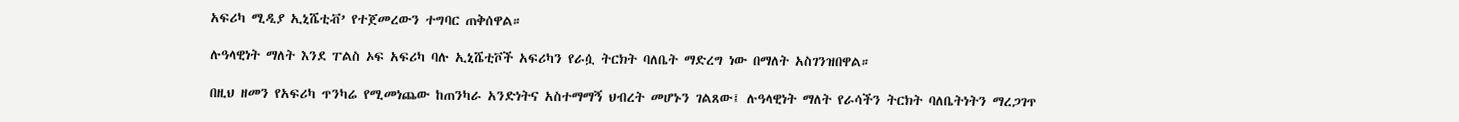አፍሪካ ሚዲያ ኢኒሼቲቭ’ የተጀመረውን ተግባር ጠቅሰዋል።

ሉዓላዊነት ማለት እንደ ፐልስ ኦፍ አፍሪካ ባሉ ኢኒሼቲቮች አፍሪካን የራሷ ትርክት ባለቤት ማድረግ ነው በማለት አስገንዝበዋል።

በዚህ ዘመን የአፍሪካ ጥንካሬ የሚመነጨው ከጠንካራ አንድነትና አስተማማኝ ህብረት መሆኑን ገልጸው፤ ሉዓላዊነት ማለት የራሳችን ትርክት ባለቤትነትን ማረጋገጥ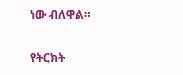ነው ብለዋል።

የትርክት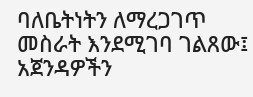ባለቤትነትን ለማረጋገጥ መስራት እንደሚገባ ገልጸው፤ አጀንዳዎችን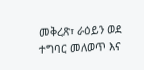መቅረጽ፣ ራዕይን ወደ ተግባር መለወጥ እና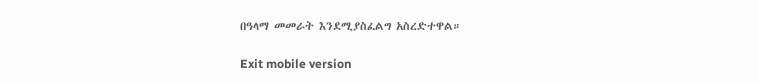በዓላማ መመራት እንደሚያስፈልግ አስረድተዋል።

Exit mobile version